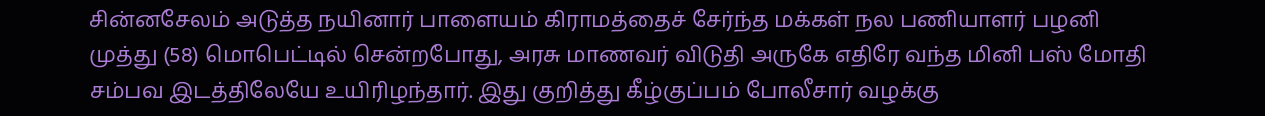சின்னசேலம் அடுத்த நயினார் பாளையம் கிராமத்தைச் சேர்ந்த மக்கள் நல பணியாளர் பழனி முத்து (58) மொபெட்டில் சென்றபோது, அரசு மாணவர் விடுதி அருகே எதிரே வந்த மினி பஸ் மோதி சம்பவ இடத்திலேயே உயிரிழந்தார். இது குறித்து கீழ்குப்பம் போலீசார் வழக்கு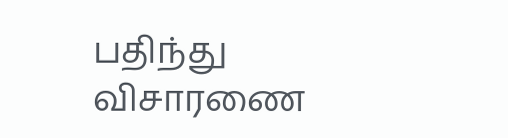பதிந்து விசாரணை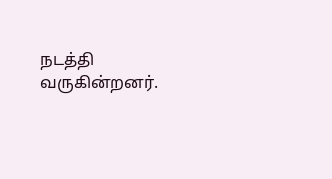நடத்தி வருகின்றனர்.